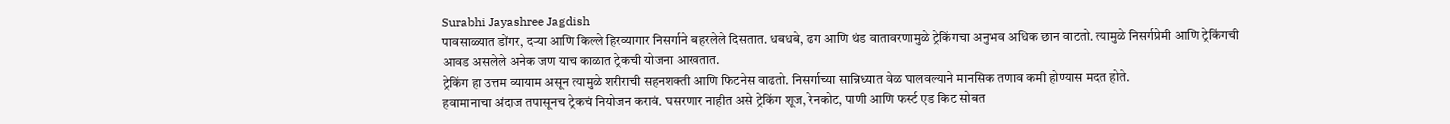Surabhi Jayashree Jagdish
पावसाळ्यात डोंगर, दऱ्या आणि किल्ले हिरव्यागार निसर्गाने बहरलेले दिसतात. धबधबे, ढग आणि थंड वातावरणामुळे ट्रेकिंगचा अनुभव अधिक छान वाटतो. त्यामुळे निसर्गप्रेमी आणि ट्रेकिंगची आवड असलेले अनेक जण याच काळात ट्रेकची योजना आखतात.
ट्रेकिंग हा उत्तम व्यायाम असून त्यामुळे शरीराची सहनशक्ती आणि फिटनेस वाढतो. निसर्गाच्या सान्निध्यात वेळ घालवल्याने मानसिक तणाव कमी होण्यास मदत होते.
हवामानाचा अंदाज तपासूनच ट्रेकचं नियोजन करावं. घसरणार नाहीत असे ट्रेकिंग शूज, रेनकोट, पाणी आणि फर्स्ट एड किट सोबत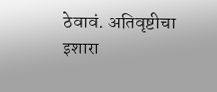ठेवावं. अतिवृष्टीचा इशारा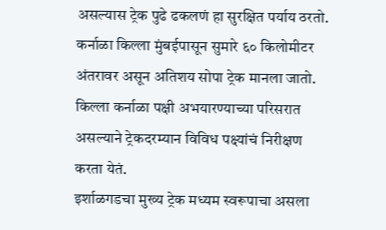असल्यास ट्रेक पुढे ढकलणं हा सुरक्षित पर्याय ठरतो.
कर्नाळा किल्ला मुंबईपासून सुमारे ६० किलोमीटर अंतरावर असून अतिशय सोपा ट्रेक मानला जातो. किल्ला कर्नाळा पक्षी अभयारण्याच्या परिसरात असल्याने ट्रेकदरम्यान विविध पक्ष्यांचं निरीक्षण करता येतं.
इर्शाळगडचा मुख्य ट्रेक मध्यम स्वरूपाचा असला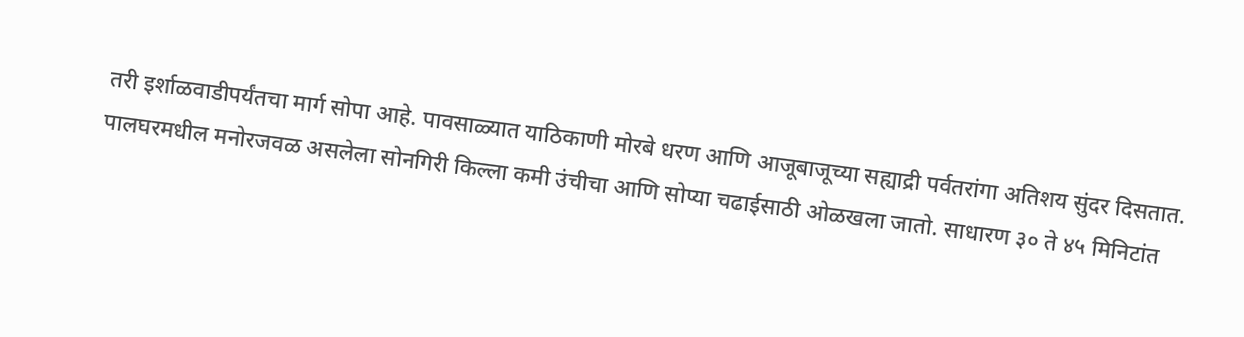तरी इर्शाळवाडीपर्यंतचा मार्ग सोपा आहे. पावसाळ्यात याठिकाणी मोरबे धरण आणि आजूबाजूच्या सह्याद्री पर्वतरांगा अतिशय सुंदर दिसतात.
पालघरमधील मनोरजवळ असलेला सोनगिरी किल्ला कमी उंचीचा आणि सोप्या चढाईसाठी ओळखला जातो. साधारण ३० ते ४५ मिनिटांत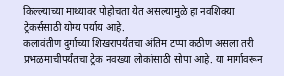किल्ल्याच्या माथ्यावर पोहोचता येत असल्यामुळे हा नवशिक्या ट्रेकर्ससाठी योग्य पर्याय आहे.
कलावंतीण दुर्गाच्या शिखरापर्यंतचा अंतिम टप्पा कठीण असला तरी प्रभळमाचीपर्यंतचा ट्रेक नवख्या लोकांसाठी सोपा आहे. या मार्गावरून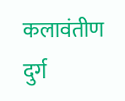कलावंतीण दुर्ग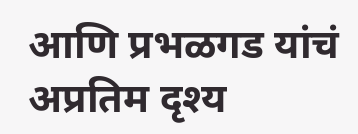आणि प्रभळगड यांचं अप्रतिम दृश्य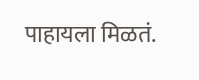पाहायला मिळतं.